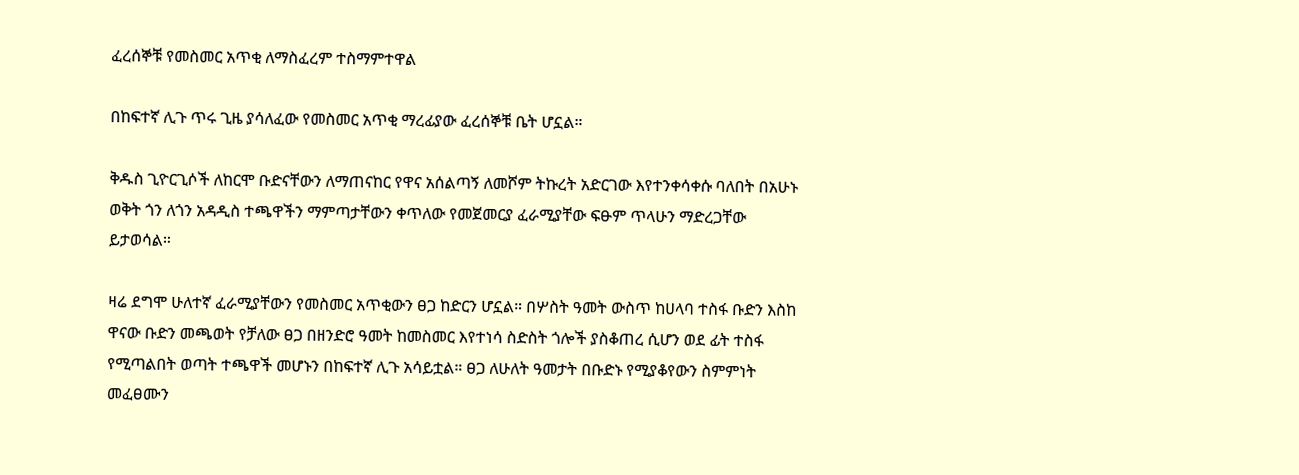ፈረሰኞቹ የመስመር አጥቂ ለማስፈረም ተስማምተዋል

በከፍተኛ ሊጉ ጥሩ ጊዜ ያሳለፈው የመስመር አጥቂ ማረፊያው ፈረሰኞቹ ቤት ሆኗል።

ቅዱስ ጊዮርጊሶች ለከርሞ ቡድናቸውን ለማጠናከር የዋና አሰልጣኝ ለመሾም ትኩረት አድርገው እየተንቀሳቀሱ ባለበት በአሁኑ ወቅት ጎን ለጎን አዳዲስ ተጫዋችን ማምጣታቸውን ቀጥለው የመጀመርያ ፈራሚያቸው ፍፁም ጥላሁን ማድረጋቸው ይታወሳል።

ዛሬ ደግሞ ሁለተኛ ፈራሚያቸውን የመስመር አጥቂውን ፀጋ ከድርን ሆኗል። በሦስት ዓመት ውስጥ ከሀላባ ተስፋ ቡድን እስከ ዋናው ቡድን መጫወት የቻለው ፀጋ በዘንድሮ ዓመት ከመስመር እየተነሳ ስድስት ጎሎች ያስቆጠረ ሲሆን ወደ ፊት ተስፋ የሚጣልበት ወጣት ተጫዋች መሆኑን በከፍተኛ ሊጉ አሳይቷል። ፀጋ ለሁለት ዓመታት በቡድኑ የሚያቆየውን ስምምነት መፈፀሙን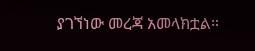ያገኘነው መረጃ አመላክቷል።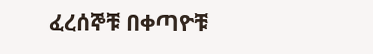ፈረሰኞቹ በቀጣዮቹ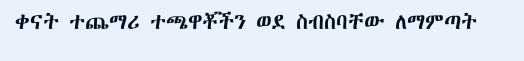ቀናት ተጨማሪ ተጫዋቾችን ወደ ስብስባቸው ለማምጣት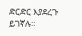ድርድር እያደረጉ ይገኛሉ።